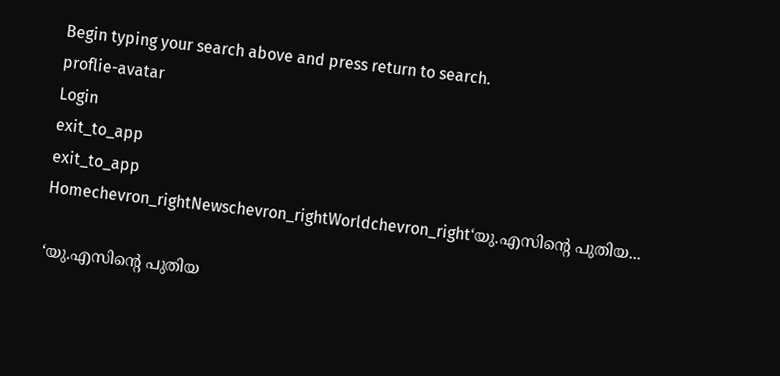Begin typing your search above and press return to search.
proflie-avatar
Login
exit_to_app
exit_to_app
Homechevron_rightNewschevron_rightWorldchevron_right‘യു.എസിന്‍റെ പുതിയ...

‘യു.എസിന്‍റെ പുതിയ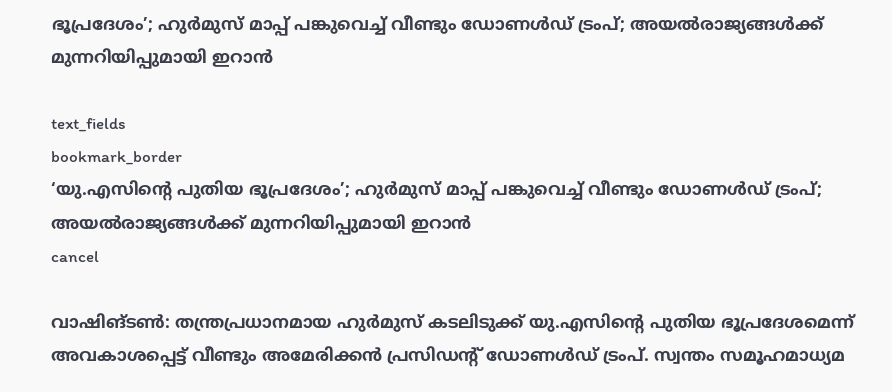ഭൂപ്രദേശം’; ഹുർമുസ് മാപ്പ് പങ്കുവെച്ച് വീണ്ടും ഡോണൾഡ് ട്രംപ്; അയൽരാജ്യങ്ങൾക്ക് മുന്നറിയിപ്പുമായി ഇറാൻ

text_fields
bookmark_border
‘യു.എസിന്‍റെ പുതിയ ഭൂപ്രദേശം’; ഹുർമുസ് മാപ്പ് പങ്കുവെച്ച് വീണ്ടും ഡോണൾഡ് ട്രംപ്; അയൽരാജ്യങ്ങൾക്ക് മുന്നറിയിപ്പുമായി ഇറാൻ
cancel

വാഷിങ്ടൺ: തന്ത്രപ്രധാനമായ ഹുർമുസ് കടലിടുക്ക് യു.എസിന്‍റെ പുതിയ ഭൂപ്രദേശമെന്ന് അവകാശപ്പെട്ട് വീണ്ടും അമേരിക്കൻ പ്രസിഡന്‍റ് ഡോണൾഡ് ട്രംപ്. സ്വന്തം സമൂഹമാധ്യമ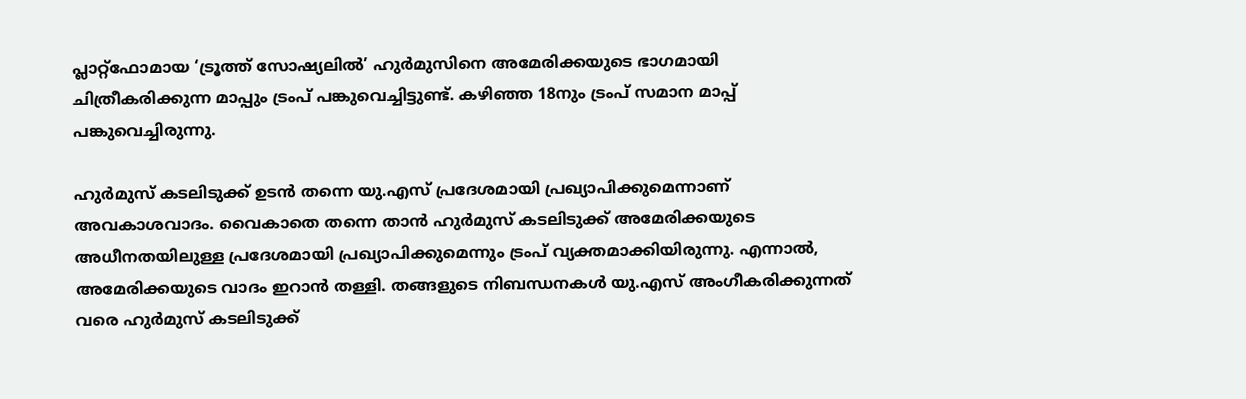പ്ലാറ്റ്‌ഫോമായ ‘ട്രൂത്ത് സോഷ്യലിൽ’ ഹുർമുസിനെ അമേരിക്കയുടെ ഭാഗമായി ചിത്രീകരിക്കുന്ന മാപ്പും ട്രംപ് പങ്കുവെച്ചിട്ടുണ്ട്. കഴിഞ്ഞ 18നും ട്രംപ് സമാന മാപ്പ് പങ്കുവെച്ചിരുന്നു.

ഹുർമുസ് കടലിടുക്ക് ഉടൻ തന്നെ യു.എസ് പ്രദേശമായി പ്രഖ്യാപിക്കുമെന്നാണ് അവകാശവാദം. വൈകാതെ തന്നെ താൻ ഹുർമുസ് കടലിടുക്ക് അമേരിക്കയുടെ അധീനതയിലുള്ള പ്രദേശമായി പ്രഖ്യാപിക്കുമെന്നും ട്രംപ് വ്യക്തമാക്കിയിരുന്നു. എന്നാൽ, അമേരിക്കയുടെ വാദം ഇറാൻ തള്ളി. തങ്ങളുടെ നിബന്ധനകൾ യു.എസ് അംഗീകരിക്കുന്നത് വരെ ഹുർമുസ് കടലിടുക്ക്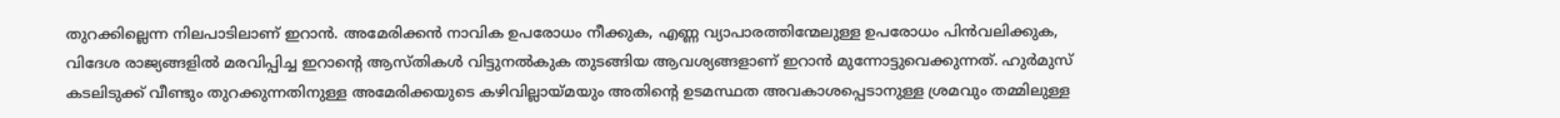തുറക്കില്ലെന്ന നിലപാടിലാണ് ഇറാൻ. അമേരിക്കൻ നാവിക ഉപരോധം നീക്കുക, എണ്ണ വ്യാപാരത്തിന്മേലുള്ള ഉപരോധം പിൻവലിക്കുക, വിദേശ രാജ്യങ്ങളിൽ മരവിപ്പിച്ച ഇറാന്റെ ആസ്തികൾ വിട്ടുനൽകുക തുടങ്ങിയ ആവശ്യങ്ങളാണ് ഇറാൻ മുന്നോട്ടുവെക്കുന്നത്. ഹുർമുസ് കടലിടുക്ക് വീണ്ടും തുറക്കുന്നതിനുള്ള അമേരിക്കയുടെ കഴിവില്ലായ്മയും അതിന്‍റെ ഉടമസ്ഥത അവകാശപ്പെടാനുള്ള ശ്രമവും തമ്മിലുള്ള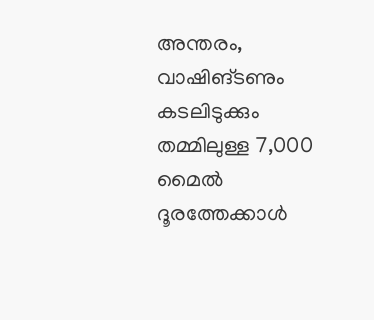അന്തരം, വാഷിങ്ടണും കടലിടുക്കും തമ്മിലുള്ള 7,000 മൈൽ ദൂരത്തേക്കാൾ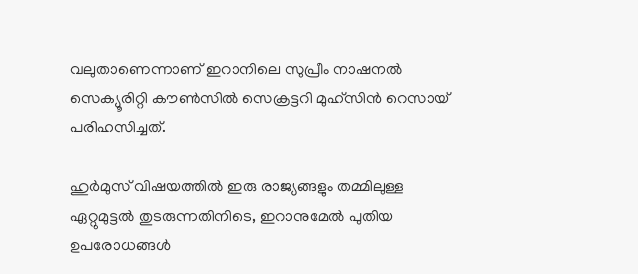വലുതാണെന്നാണ് ഇറാനിലെ സുപ്രീം നാഷനൽ സെക്യൂരിറ്റി കൗൺസിൽ സെക്രട്ടറി മുഹ്‌സിൻ റെസായ് പരിഹസിച്ചത്.

ഹുർമുസ് വിഷയത്തിൽ ഇരു രാജ്യങ്ങളും തമ്മിലുള്ള ഏറ്റുമുട്ടൽ തുടരുന്നതിനിടെ, ഇറാനുമേൽ പുതിയ ഉപരോധങ്ങൾ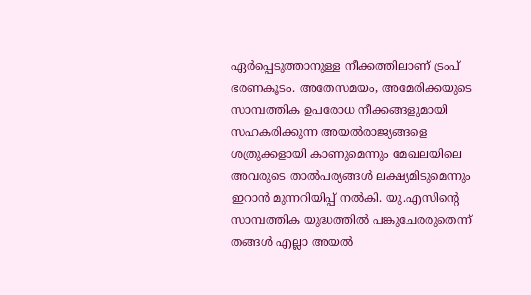ഏർപ്പെടുത്താനുള്ള നീക്കത്തിലാണ് ട്രംപ് ഭരണകൂടം. അതേസമയം, അമേരിക്കയുടെ സാമ്പത്തിക ഉപരോധ നീക്കങ്ങളുമായി സഹകരിക്കുന്ന അയൽരാജ്യങ്ങളെ ശത്രുക്കളായി കാണുമെന്നും മേഖലയിലെ അവരുടെ താൽപര്യങ്ങൾ ലക്ഷ്യമിടുമെന്നും ഇറാൻ മുന്നറിയിപ്പ് നൽകി. യു.എസിന്റെ സാമ്പത്തിക യുദ്ധത്തിൽ പങ്കുചേരരുതെന്ന് തങ്ങൾ എല്ലാ അയൽ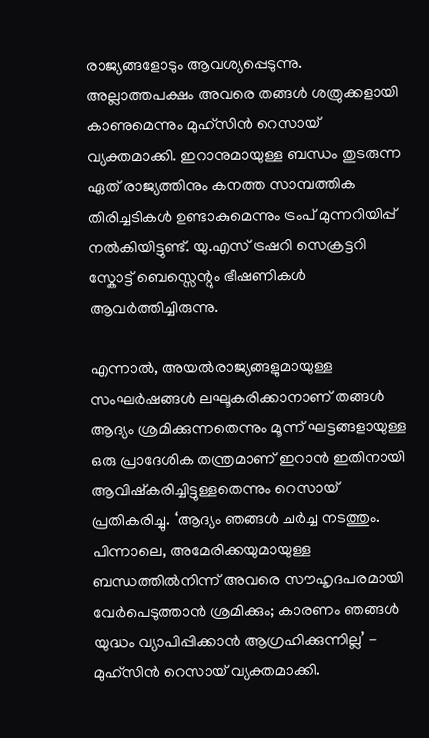രാജ്യങ്ങളോടും ആവശ്യപ്പെടുന്നു. അല്ലാത്തപക്ഷം അവരെ തങ്ങൾ ശത്രുക്കളായി കാണുമെന്നും മുഹ്‌സിൻ റെസായ് വ്യക്തമാക്കി. ഇറാനുമായുള്ള ബന്ധം തുടരുന്ന ഏത് രാജ്യത്തിനും കനത്ത സാമ്പത്തിക തിരിച്ചടികൾ ഉണ്ടാകുമെന്നും ട്രംപ് മുന്നറിയിപ്പ് നൽകിയിട്ടുണ്ട്. യു.എസ് ട്രഷറി സെക്രട്ടറി സ്കോട്ട് ബെസ്സെന്റും ഭീഷണികൾ ആവർത്തിച്ചിരുന്നു.

എന്നാൽ, അയൽരാജ്യങ്ങളുമായുള്ള സംഘർഷങ്ങൾ ലഘൂകരിക്കാനാണ് തങ്ങൾ ആദ്യം ശ്രമിക്കുന്നതെന്നും മൂന്ന് ഘട്ടങ്ങളായുള്ള ഒരു പ്രാദേശിക തന്ത്രമാണ് ഇറാൻ ഇതിനായി ആവിഷ്കരിച്ചിട്ടുള്ളതെന്നും റെസായ് പ്രതികരിച്ചു. ‘ആദ്യം ഞങ്ങൾ ചർച്ച നടത്തും. പിന്നാലെ, അമേരിക്കയുമായുള്ള ബന്ധത്തിൽനിന്ന് അവരെ സൗഹൃദപരമായി വേർപെടുത്താൻ ശ്രമിക്കും; കാരണം ഞങ്ങൾ യുദ്ധം വ്യാപിപ്പിക്കാൻ ആഗ്രഹിക്കുന്നില്ല’ - മുഹ്‌സിൻ റെസായ് വ്യക്തമാക്കി.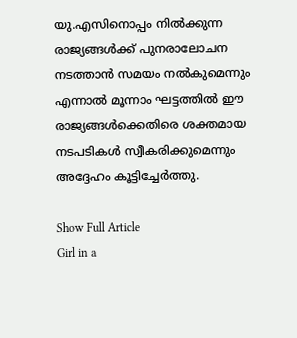യു.എസിനൊപ്പം നിൽക്കുന്ന രാജ്യങ്ങൾക്ക് പുനരാലോചന നടത്താൻ സമയം നൽകുമെന്നും എന്നാൽ മൂന്നാം ഘട്ടത്തിൽ ഈ രാജ്യങ്ങൾക്കെതിരെ ശക്തമായ നടപടികൾ സ്വീകരിക്കുമെന്നും അദ്ദേഹം കൂട്ടിച്ചേർത്തു.

Show Full Article
Girl in a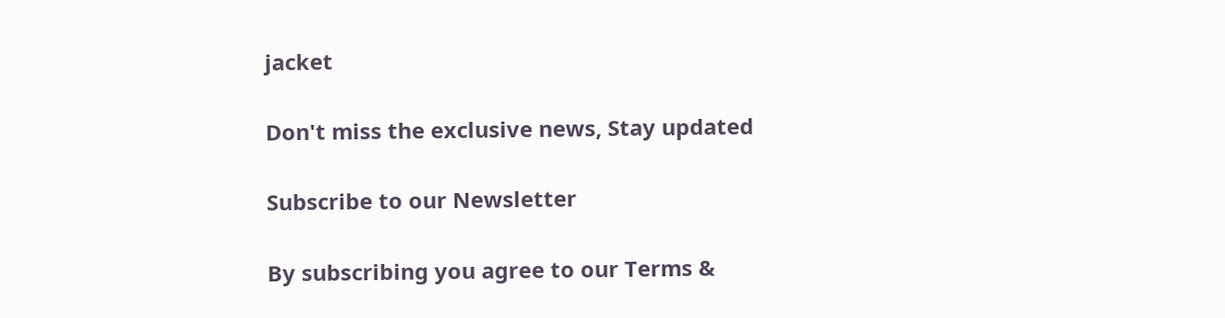jacket

Don't miss the exclusive news, Stay updated

Subscribe to our Newsletter

By subscribing you agree to our Terms &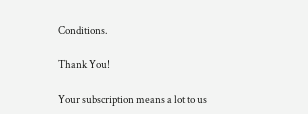Conditions.

Thank You!

Your subscription means a lot to us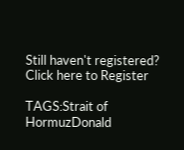Still haven't registered? Click here to Register

TAGS:Strait of HormuzDonald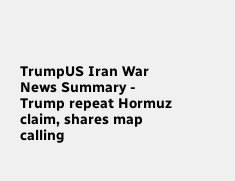TrumpUS Iran War
News Summary - Trump repeat Hormuz claim, shares map calling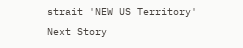strait 'NEW US Territory'
Next Story